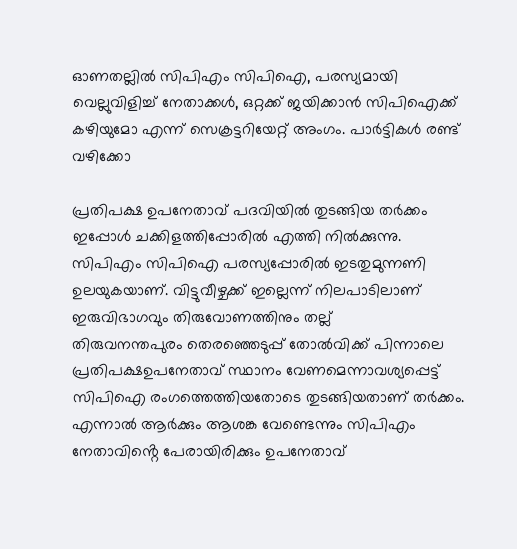ഓണതല്ലിൽ സിപിഎം സിപിഐ, പരസ്യമായി വെല്ലുവിളിച്ച് നേതാക്കൾ, ഒറ്റക്ക് ജയിക്കാൻ സിപിഐക്ക് കഴിയുമോ എന്ന് സെക്രട്ടറിയേറ്റ് അംഗം. പാർട്ടികൾ രണ്ട് വഴിക്കോ

പ്രതിപക്ഷ ഉപനേതാവ് പദവിയിൽ തുടങ്ങിയ ത‌ർക്കം ഇപ്പോൾ ചക്കിളത്തിപ്പോരിൽ എത്തി നിൽക്കുന്നു. സിപിഎം സിപിഐ പരസ്യപ്പോരിൽ ഇടതുമുന്നണി ഉലയുകയാണ്. വിട്ടുവീഴ്ചക്ക് ഇല്ലെന്ന് നിലപാടിലാണ് ഇരുവിഭാഗവും തിരുവോണത്തിനും തല്ല്
തിരുവനന്തപുരം തെരഞ്ഞെടുപ്പ് തോൽവിക്ക് പിന്നാലെ പ്രതിപക്ഷഉപനേതാവ് സ്ഥാനം വേണമെന്നാവശ്യപ്പെട്ട് സിപിഐ രംഗത്തെത്തിയതോടെ തുടങ്ങിയതാണ് ത‌ർക്കം. എന്നാൽ ആർക്കും ആശങ്ക വേണ്ടെന്നും സിപിഎം നേതാവിൻ്റെ പേരായിരിക്കും ഉപനേതാവ്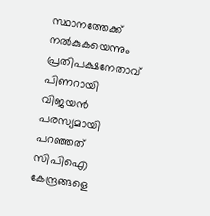സ്ഥാനത്തേക്ക് നൽകുകയെന്നും പ്രതിപക്ഷനേതാവ് പിണറായി വിജയൻ പരസ്യമായി പറഞ്ഞത് സിപിഐ കേന്ദ്രങ്ങളെ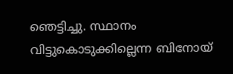ഞെട്ടിച്ചു. സ്ഥാനം വിട്ടുകൊടുക്കില്ലെന്ന ബിനോയ്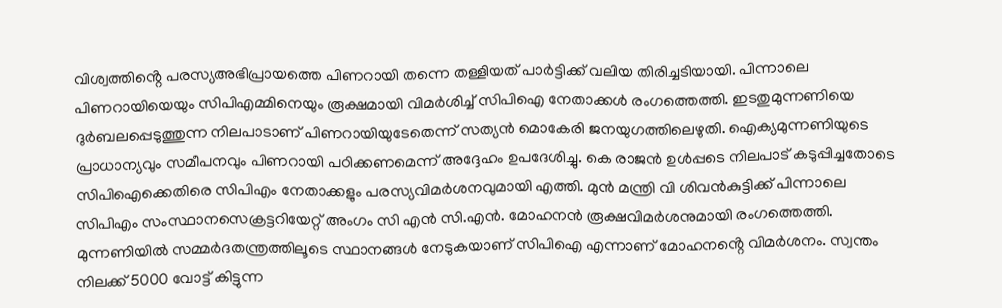വിശ്വത്തിൻ്റെ പരസ്യഅഭിപ്രായത്തെ പിണറായി തന്നെ തള്ളിയത് പാർട്ടിക്ക് വലിയ തിരിച്ചടിയായി. പിന്നാലെ പിണറായിയെയും സിപിഎമ്മിനെയും രൂക്ഷമായി വി‍മർശിച്ച് സിപിഐ നേതാക്കൾ രംഗത്തെത്തി. ഇടതുമുന്നണിയെ ദു‌ർബലപ്പെടുത്തുന്ന നിലപാടാണ് പിണറായിയുടേതെന്ന് സത്യൻ മൊകേരി ജനയുഗത്തിലെഴുതി. ഐക്യമുന്നണിയുടെ പ്രാധാന്യവും സമീപനവും പിണറായി പഠിക്കണമെന്ന് അദ്ദേഹം ഉപദേശിച്ചു. കെ രാജൻ ഉൾപ്പടെ നിലപാട് കടുപ്പിച്ചതോടെ സിപിഐക്കെതിരെ സിപിഎം നേതാക്കളും പരസ്യവിമ‍ർശനവുമായി എത്തി. മുൻ മന്ത്രി വി ശിവൻകുട്ടിക്ക് പിന്നാലെ സിപിഎം സംസ്ഥാനസെക്രട്ടറിയേറ്റ് അംഗം സി എൻ സി.എൻ. മോഹനൻ രൂക്ഷവിമ‍ർശനുമായി രംഗത്തെത്തി. മുന്നണിയിൽ സമ്മർദതന്ത്രത്തിലൂടെ സ്ഥാനങ്ങൾ നേടുകയാണ് സിപിഐ എന്നാണ് മോഹനൻ്റെ വിമർശനം. സ്വന്തം നിലക്ക് 5000 വോട്ട് കിട്ടുന്ന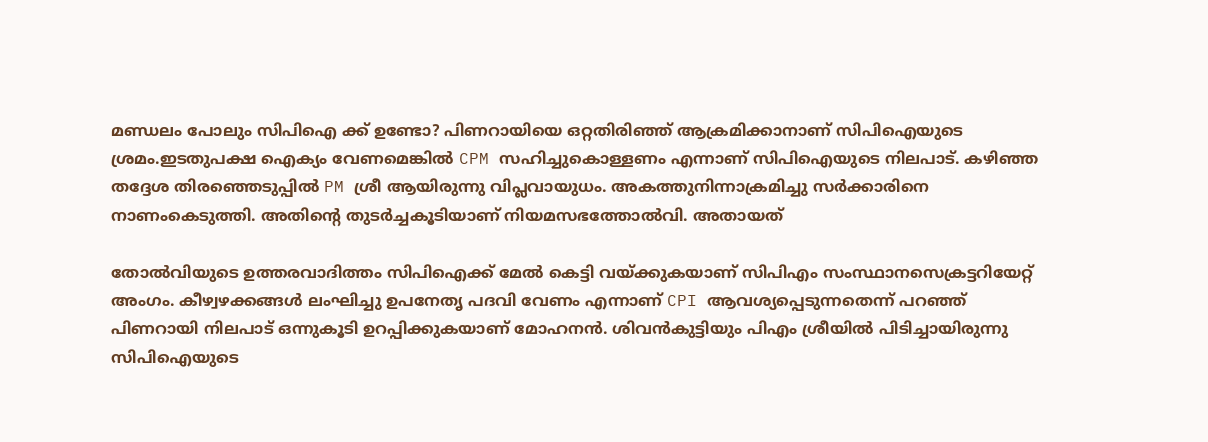മണ്ഡലം പോലും സിപിഐ ക്ക് ഉണ്ടോ? പിണറായിയെ ഒറ്റതിരിഞ്ഞ് ആക്രമിക്കാനാണ് സിപിഐയുടെ ശ്രമം.ഇടതുപക്ഷ ഐക്യം വേണമെങ്കിൽ CPM സഹിച്ചുകൊള്ളണം എന്നാണ് സിപിഐയുടെ നിലപാട്. കഴിഞ്ഞ തദ്ദേശ തിരഞ്ഞെടുപ്പിൽ PM ശ്രീ ആയിരുന്നു വിപ്ലവായുധം. അകത്തുനിന്നാക്രമിച്ചു സർക്കാരിനെ നാണംകെടുത്തി. അതിന്റെ തുടർച്ചകൂടിയാണ് നിയമസഭത്തോൽവി. അതായത്

തോൽവിയുടെ ഉത്തരവാദിത്തം സിപിഐക്ക് മേൽ കെട്ടി വയ്ക്കുകയാണ് സിപിഎം സംസ്ഥാനസെക്രട്ടറിയേറ്റ് അംഗം. കീഴ്വഴക്കങ്ങൾ ലംഘിച്ചു ഉപനേതൃ പദവി വേണം എന്നാണ് CPI ആവശ്യപ്പെടുന്നതെന്ന് പറഞ്ഞ് പിണറായി നിലപാട് ഒന്നുകൂടി ഉറപ്പിക്കുകയാണ് മോഹനൻ. ശിവൻകുട്ടിയും പിഎം ശ്രീയിൽ പിടിച്ചായിരുന്നു സിപിഐയുടെ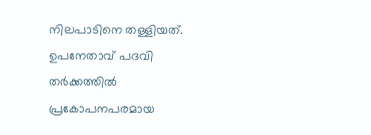നിലപാടിനെ തള്ളിയത്. ഉപനേതാവ് പദവി തർക്കത്തിൽ പ്രകോപനപരമായ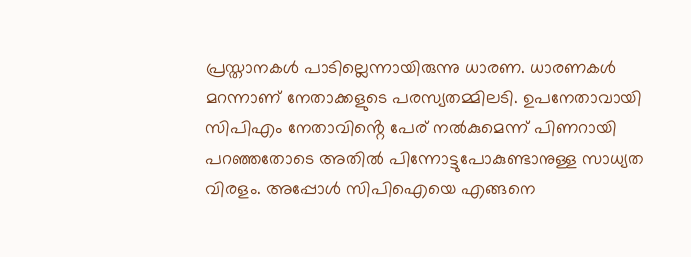പ്രസ്താനകൾ പാടില്ലെന്നായിരുന്നു ധാരണ. ധാരണകൾ മറന്നാണ് നേതാക്കളുടെ പരസ്യതമ്മിലടി. ഉപനേതാവായി സിപിഎം നേതാവിൻ്റെ പേര് നൽകുമെന്ന് പിണറായി പറഞ്ഞതോടെ അതിൽ പിന്നോട്ടുപോകുണ്ടാനുള്ള സാധ്യത വിരളം. അപ്പോൾ സിപിഐയെ എങ്ങനെ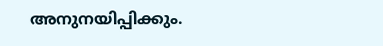അനുനയിപ്പിക്കും.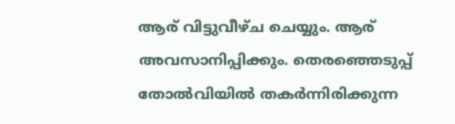ആര് വിട്ടുവീഴ്ച ചെയ്യും. ആര് അവസാനിപ്പിക്കും. തെരഞ്ഞെടുപ്പ് തോൽവിയിൽ തക‍ർന്നിരിക്കുന്ന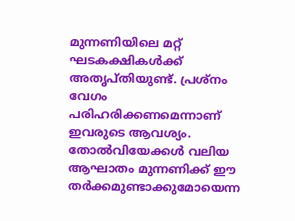മുന്നണിയിലെ മറ്റ് ഘടകക്ഷികൾക്ക് അതൃപ്തിയുണ്ട്. പ്രശ്നം വേഗം പരിഹരിക്കണമെന്നാണ് ഇവരുടെ ആവശ്യം. തോൽവിയേക്കൾ വലിയ ആഘാതം മുന്നണിക്ക് ഈ ത‌‍ർക്കമുണ്ടാക്കുമോയെന്ന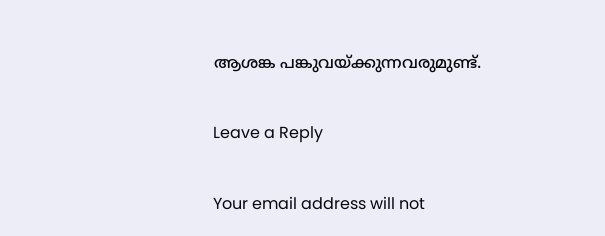ആശങ്ക പങ്കുവയ്ക്കുന്നവരുമുണ്ട്.

Leave a Reply

Your email address will not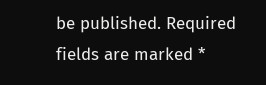be published. Required fields are marked *